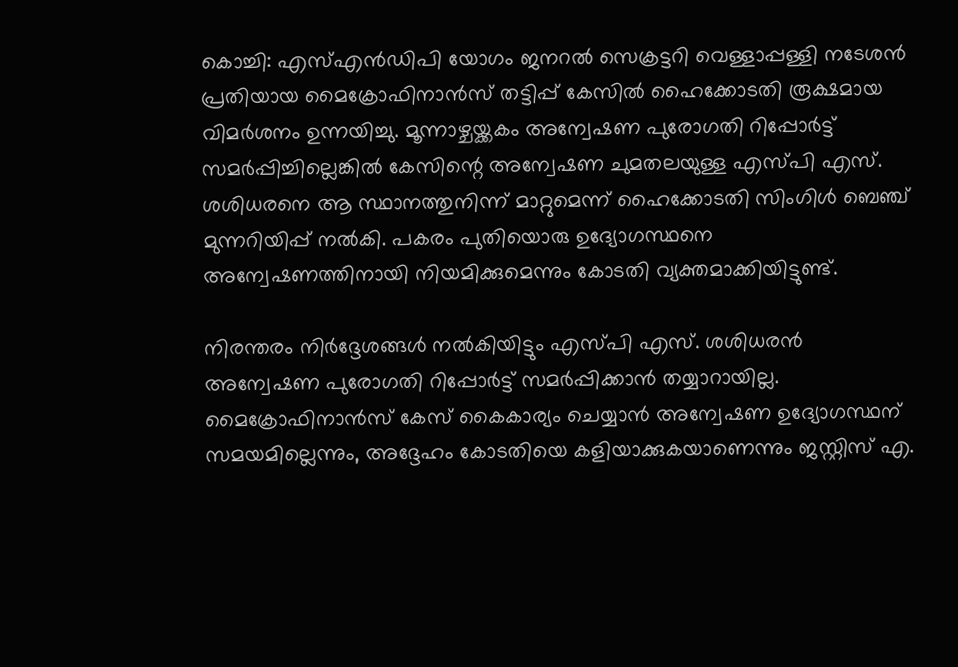കൊച്ചി: എസ്എൻഡിപി യോഗം ജനറൽ സെക്രട്ടറി വെള്ളാപ്പള്ളി നടേശൻ പ്രതിയായ മൈക്രോഫിനാൻസ് തട്ടിപ്പ് കേസിൽ ഹൈക്കോടതി രൂക്ഷമായ വിമർശനം ഉന്നയിച്ചു. മൂന്നാഴ്ചയ്ക്കകം അന്വേഷണ പുരോഗതി റിപ്പോർട്ട് സമർപ്പിച്ചില്ലെങ്കിൽ കേസിന്റെ അന്വേഷണ ചുമതലയുള്ള എസ്പി എസ്. ശശിധരനെ ആ സ്ഥാനത്തുനിന്ന് മാറ്റുമെന്ന് ഹൈക്കോടതി സിംഗിൾ ബെഞ്ച് മുന്നറിയിപ്പ് നൽകി. പകരം പുതിയൊരു ഉദ്യോഗസ്ഥനെ അന്വേഷണത്തിനായി നിയമിക്കുമെന്നും കോടതി വ്യക്തമാക്കിയിട്ടുണ്ട്.

നിരന്തരം നിർദ്ദേശങ്ങൾ നൽകിയിട്ടും എസ്പി എസ്. ശശിധരൻ അന്വേഷണ പുരോഗതി റിപ്പോർട്ട് സമർപ്പിക്കാൻ തയ്യാറായില്ല. മൈക്രോഫിനാൻസ് കേസ് കൈകാര്യം ചെയ്യാൻ അന്വേഷണ ഉദ്യോഗസ്ഥന് സമയമില്ലെന്നും, അദ്ദേഹം കോടതിയെ കളിയാക്കുകയാണെന്നും ജസ്റ്റിസ് എ.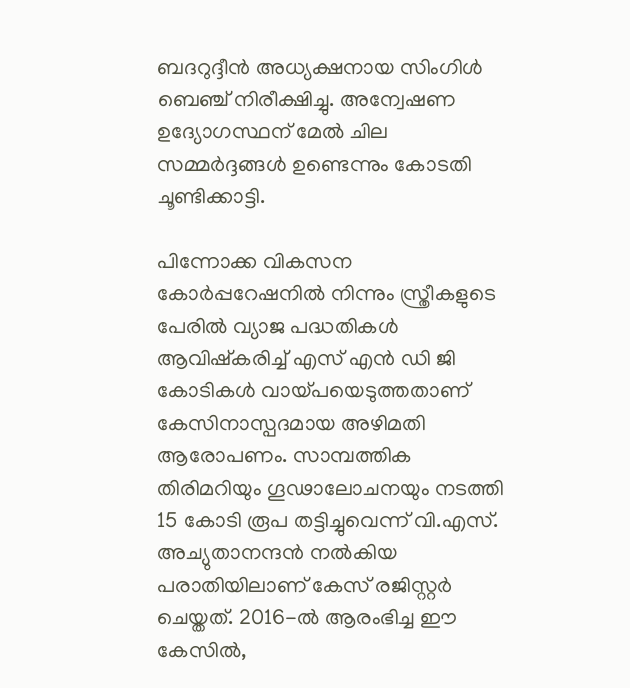ബദറുദ്ദീൻ അധ്യക്ഷനായ സിംഗിൾ ബെഞ്ച് നിരീക്ഷിച്ചു. അന്വേഷണ ഉദ്യോഗസ്ഥന് മേൽ ചില സമ്മർദ്ദങ്ങൾ ഉണ്ടെന്നും കോടതി ചൂണ്ടിക്കാട്ടി.

പിന്നോക്ക വികസന കോർപ്പറേഷനിൽ നിന്നും സ്ത്രീകളുടെ പേരിൽ വ്യാജ പദ്ധതികൾ ആവിഷ്കരിച്ച് എസ് എൻ ഡി ജി കോടികൾ വായ്പയെടുത്തതാണ് കേസിനാസ്പദമായ അഴിമതി ആരോപണം. സാമ്പത്തിക തിരിമറിയും ഗൂഢാലോചനയും നടത്തി 15 കോടി രൂപ തട്ടിച്ചുവെന്ന് വി.എസ്. അച്യുതാനന്ദൻ നൽകിയ പരാതിയിലാണ് കേസ് രജിസ്റ്റർ ചെയ്തത്. 2016-ൽ ആരംഭിച്ച ഈ കേസിൽ,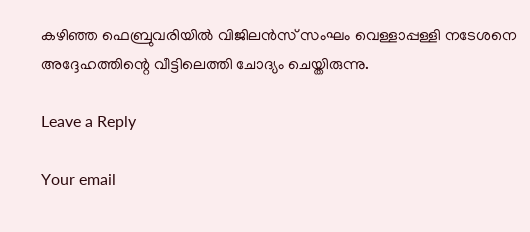കഴിഞ്ഞ ഫെബ്രുവരിയിൽ വിജിലൻസ് സംഘം വെള്ളാപ്പള്ളി നടേശനെ അദ്ദേഹത്തിന്റെ വീട്ടിലെത്തി ചോദ്യം ചെയ്തിരുന്നു.

Leave a Reply

Your email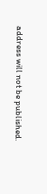address will not be published.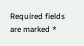Required fields are marked *